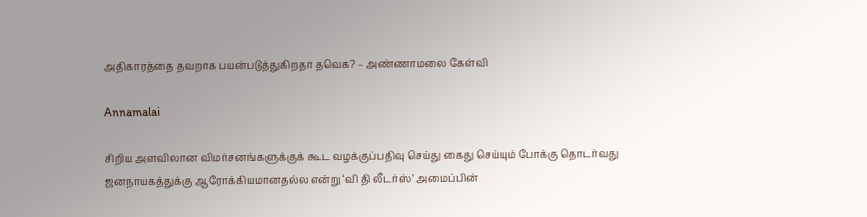அதிகாரத்தை தவறாக பயன்படுத்துகிறதா தவெக? – அண்ணாமலை கேள்வி

Annamalai

சிறிய அளவிலான விமர்சனங்களுக்குக் கூட வழக்குப்பதிவு செய்து கைது செய்யும் போக்கு தொடர்வது ஜனநாயகத்துக்கு ஆரோக்கியமானதல்ல என்று ‘வி தி லீடர்ஸ்’ அமைப்பின்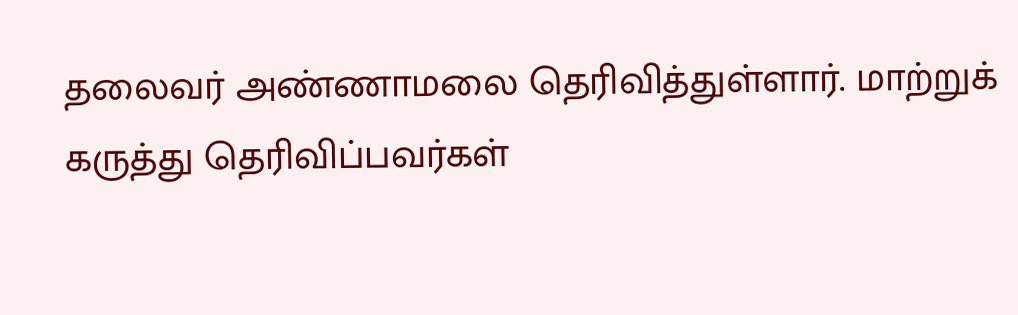தலைவர் அண்ணாமலை தெரிவித்துள்ளார். மாற்றுக் கருத்து தெரிவிப்பவர்கள்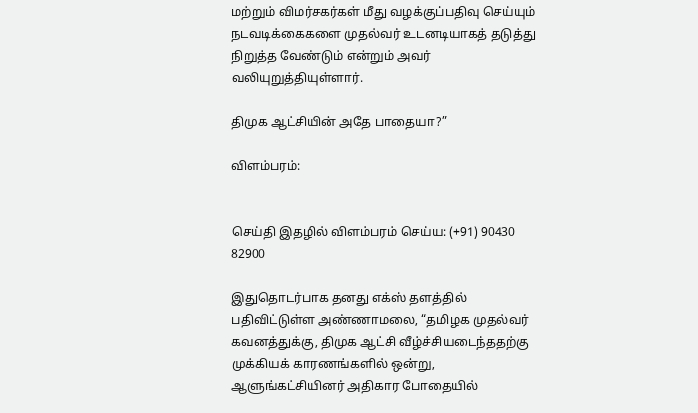மற்றும் விமர்சகர்கள் மீது வழக்குப்பதிவு செய்யும் நடவடிக்கைகளை முதல்வர் உடனடியாகத் தடுத்து நிறுத்த வேண்டும் என்றும் அவர் வலியுறுத்தியுள்ளார்.

திமுக ஆட்சியின் அதே பாதையா?”

விளம்பரம்:


செய்தி இதழில் விளம்பரம் செய்ய: (+91) 90430 82900

இதுதொடர்பாக தனது எக்ஸ் தளத்தில் பதிவிட்டுள்ள அண்ணாமலை, “தமிழக முதல்வர் கவனத்துக்கு, திமுக ஆட்சி வீழ்ச்சியடைந்ததற்கு முக்கியக் காரணங்களில் ஒன்று, ஆளுங்கட்சியினர் அதிகார போதையில்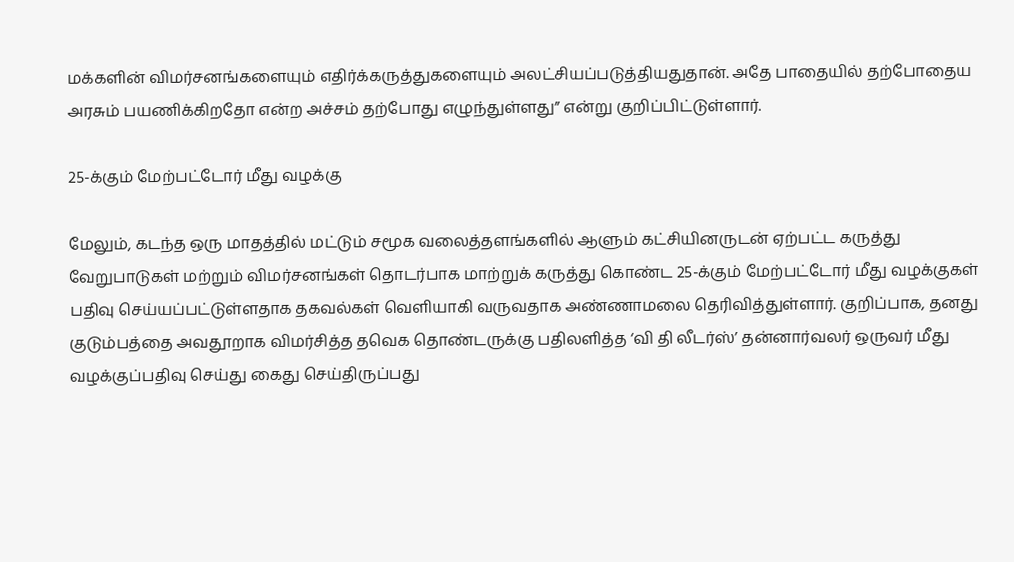மக்களின் விமர்சனங்களையும் எதிர்க்கருத்துகளையும் அலட்சியப்படுத்தியதுதான். அதே பாதையில் தற்போதைய அரசும் பயணிக்கிறதோ என்ற அச்சம் தற்போது எழுந்துள்ளது” என்று குறிப்பிட்டுள்ளார்.

25-க்கும் மேற்பட்டோர் மீது வழக்கு

மேலும், கடந்த ஒரு மாதத்தில் மட்டும் சமூக வலைத்தளங்களில் ஆளும் கட்சியினருடன் ஏற்பட்ட கருத்து வேறுபாடுகள் மற்றும் விமர்சனங்கள் தொடர்பாக மாற்றுக் கருத்து கொண்ட 25-க்கும் மேற்பட்டோர் மீது வழக்குகள் பதிவு செய்யப்பட்டுள்ளதாக தகவல்கள் வெளியாகி வருவதாக அண்ணாமலை தெரிவித்துள்ளார். குறிப்பாக, தனது குடும்பத்தை அவதூறாக விமர்சித்த தவெக தொண்டருக்கு பதிலளித்த ‘வி தி லீடர்ஸ்’ தன்னார்வலர் ஒருவர் மீது வழக்குப்பதிவு செய்து கைது செய்திருப்பது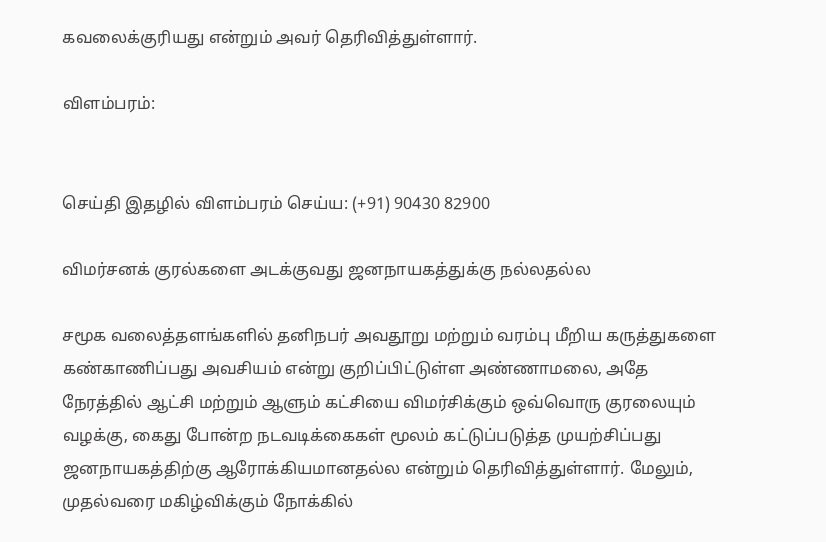கவலைக்குரியது என்றும் அவர் தெரிவித்துள்ளார்.

விளம்பரம்:


செய்தி இதழில் விளம்பரம் செய்ய: (+91) 90430 82900

விமர்சனக் குரல்களை அடக்குவது ஜனநாயகத்துக்கு நல்லதல்ல

சமூக வலைத்தளங்களில் தனிநபர் அவதூறு மற்றும் வரம்பு மீறிய கருத்துகளை கண்காணிப்பது அவசியம் என்று குறிப்பிட்டுள்ள அண்ணாமலை, அதே நேரத்தில் ஆட்சி மற்றும் ஆளும் கட்சியை விமர்சிக்கும் ஒவ்வொரு குரலையும் வழக்கு, கைது போன்ற நடவடிக்கைகள் மூலம் கட்டுப்படுத்த முயற்சிப்பது ஜனநாயகத்திற்கு ஆரோக்கியமானதல்ல என்றும் தெரிவித்துள்ளார். மேலும், முதல்வரை மகிழ்விக்கும் நோக்கில்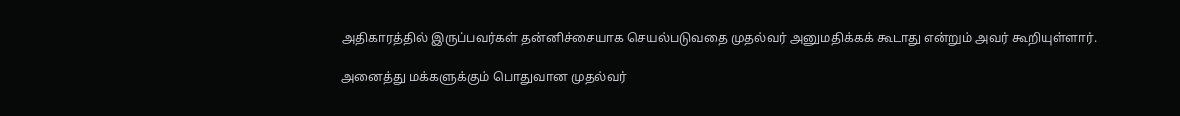அதிகாரத்தில் இருப்பவர்கள் தன்னிச்சையாக செயல்படுவதை முதல்வர் அனுமதிக்கக் கூடாது என்றும் அவர் கூறியுள்ளார்.

அனைத்து மக்களுக்கும் பொதுவான முதல்வர்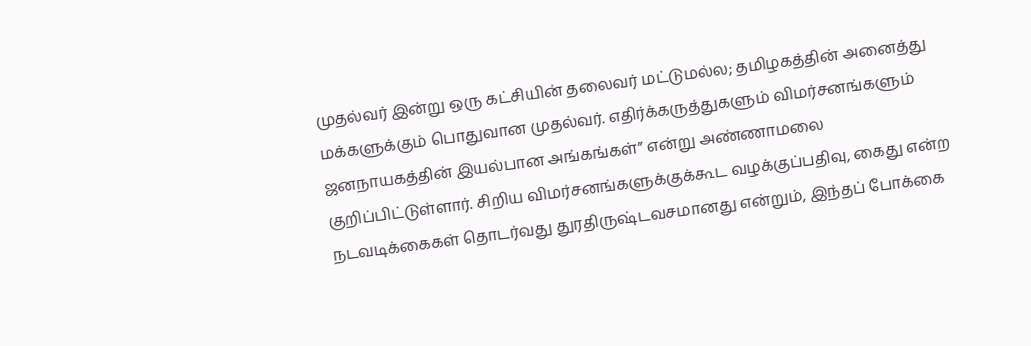முதல்வர் இன்று ஒரு கட்சியின் தலைவர் மட்டுமல்ல; தமிழகத்தின் அனைத்து மக்களுக்கும் பொதுவான முதல்வர். எதிர்க்கருத்துகளும் விமர்சனங்களும் ஜனநாயகத்தின் இயல்பான அங்கங்கள்” என்று அண்ணாமலை குறிப்பிட்டுள்ளார். சிறிய விமர்சனங்களுக்குக்கூட வழக்குப்பதிவு, கைது என்ற நடவடிக்கைகள் தொடர்வது துரதிருஷ்டவசமானது என்றும், இந்தப் போக்கை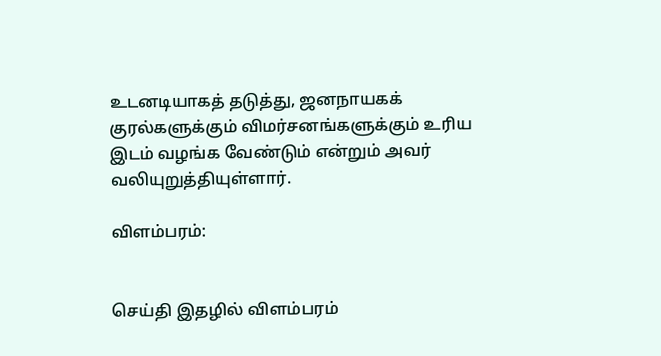உடனடியாகத் தடுத்து, ஜனநாயகக் குரல்களுக்கும் விமர்சனங்களுக்கும் உரிய இடம் வழங்க வேண்டும் என்றும் அவர் வலியுறுத்தியுள்ளார்.

விளம்பரம்:


செய்தி இதழில் விளம்பரம்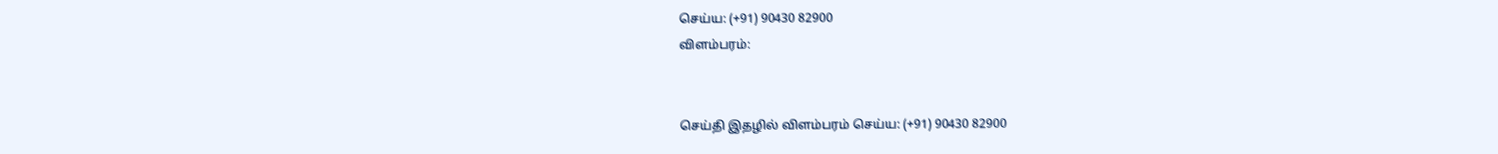செய்ய: (+91) 90430 82900
விளம்பரம்:


செய்தி இதழில் விளம்பரம் செய்ய: (+91) 90430 82900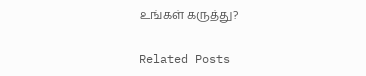உங்கள் கருத்து?

Related Posts